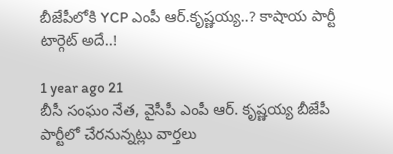బీజేపీలోకి YCP ఎంపీ ఆర్.కృష్ణయ్య..? కాషాయ పార్టీ టార్గెట్ అదే..!

1 year ago 21
బీసీ సంఘం నేత, వైసీపీ ఎంపీ ఆర్. కృష్ణయ్య బీజేపీ పార్టీలో చేరనున్నట్లు వార్తలు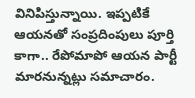వినిపిస్తున్నాయి. ఇప్పటికే ఆయనతో సంప్రదింపులు పూర్తి కాగా.. రేపోమాపో ఆయన పార్టీ మారనున్నట్లు సమాచారం.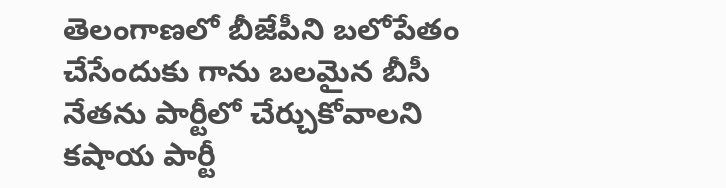తెలంగాణలో బీజేపీని బలోపేతం చేసేందుకు గాను బలమైన బీసీ నేతను పార్టీలో చేర్చుకోవాలని కషాయ పార్టీ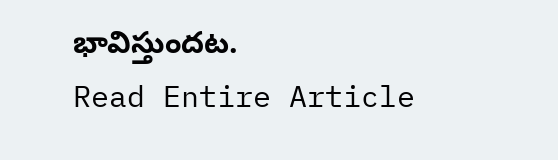భావిస్తుందట.
Read Entire Article